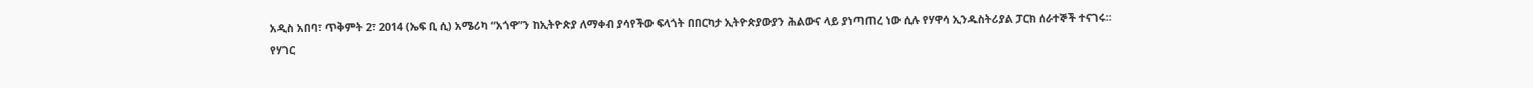አዲስ አበባ፣ ጥቅምት 2፣ 2014 (ኤፍ ቢ ሲ) አሜሪካ “አጎዋ”ን ከኢትዮጵያ ለማቀብ ያሳየችው ፍላጎት በበርካታ ኢትዮጵያውያን ሕልውና ላይ ያነጣጠረ ነው ሲሉ የሃዋሳ ኢንዱስትሪያል ፓርክ ሰራተኞች ተናገሩ፡፡
የሃገር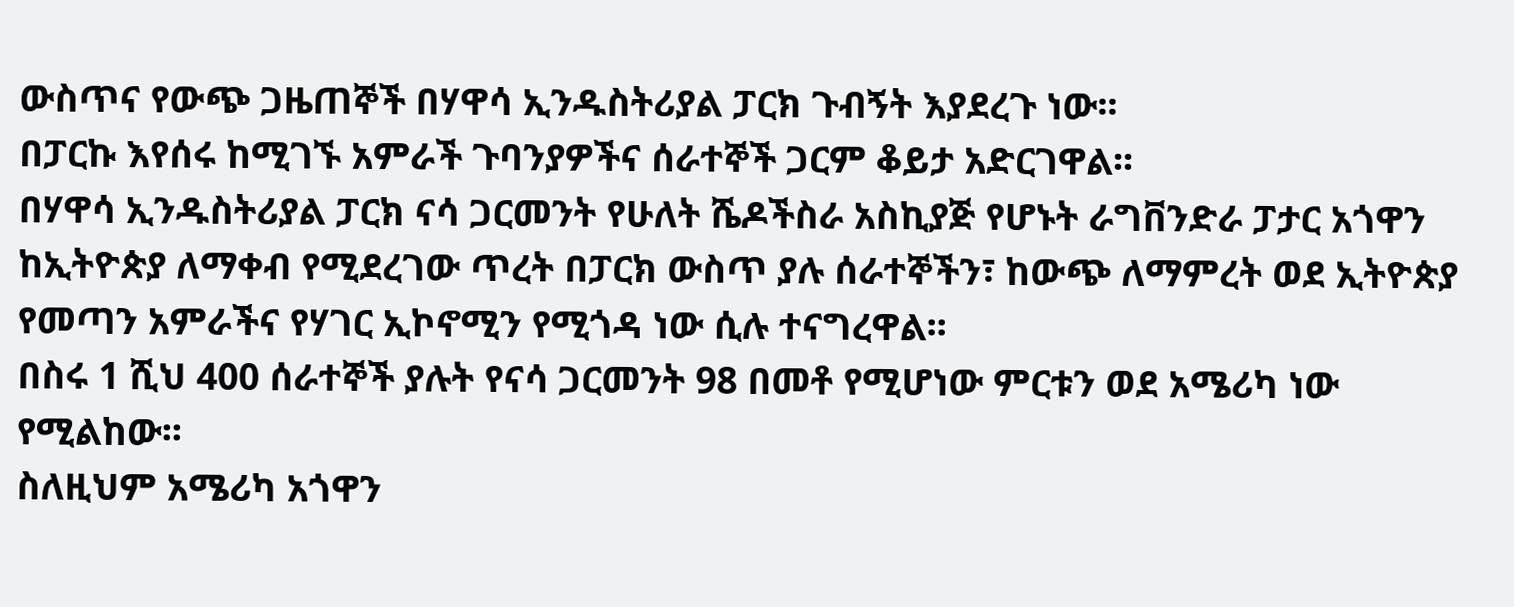ውስጥና የውጭ ጋዜጠኞች በሃዋሳ ኢንዱስትሪያል ፓርክ ጉብኝት እያደረጉ ነው፡፡
በፓርኩ እየሰሩ ከሚገኙ አምራች ጉባንያዎችና ሰራተኞች ጋርም ቆይታ አድርገዋል፡፡
በሃዋሳ ኢንዱስትሪያል ፓርክ ናሳ ጋርመንት የሁለት ሼዶችስራ አስኪያጅ የሆኑት ራግቨንድራ ፓታር አጎዋን ከኢትዮጵያ ለማቀብ የሚደረገው ጥረት በፓርክ ውስጥ ያሉ ሰራተኞችን፣ ከውጭ ለማምረት ወደ ኢትዮጵያ የመጣን አምራችና የሃገር ኢኮኖሚን የሚጎዳ ነው ሲሉ ተናግረዋል፡፡
በስሩ 1 ሺህ 400 ሰራተኞች ያሉት የናሳ ጋርመንት 98 በመቶ የሚሆነው ምርቱን ወደ አሜሪካ ነው የሚልከው፡፡
ስለዚህም አሜሪካ አጎዋን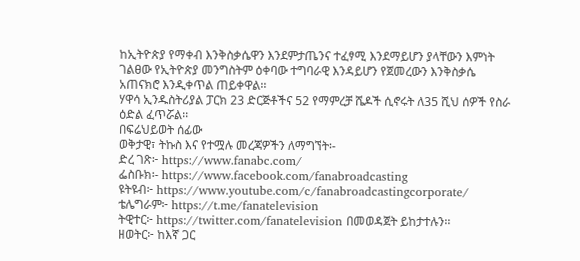ከኢትዮጵያ የማቀብ እንቅስቃሴዋን እንደምታጤንና ተፈፃሚ እንደማይሆን ያላቸውን እምነት ገልፀው የኢትዮጵያ መንግስትም ዕቀባው ተግባራዊ እንዳይሆን የጀመረውን እንቅስቃሴ አጠናክሮ እንዲቀጥል ጠይቀዋል፡፡
ሃዋሳ ኢንዱስትሪያል ፓርክ 23 ድርጅቶችና 52 የማምረቻ ሼዶች ሲኖሩት ለ35 ሺህ ሰዎች የስራ ዕድል ፈጥሯል፡፡
በፍሬህይወት ሰፊው
ወቅታዊ፣ ትኩስ እና የተሟሉ መረጃዎችን ለማግኘት፡-
ድረ ገጽ፦ https://www.fanabc.com/
ፌስቡክ፡- https://www.facebook.com/fanabroadcasting
ዩትዩብ፦ https://www.youtube.com/c/fanabroadcastingcorporate/
ቴሌግራም፦ https://t.me/fanatelevision
ትዊተር፦ https://twitter.com/fanatelevision በመወዳጀት ይከታተሉን፡፡
ዘወትር፦ ከእኛ ጋር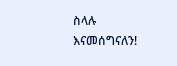ስላሉ እናመሰግናለን!